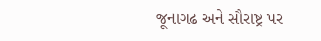જૂનાગઢ અને સૌરાષ્ટ્ર પર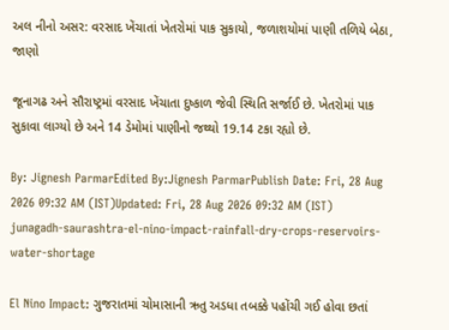અલ નીનો અસર: વરસાદ ખેંચાતાં ખેતરોમાં પાક સુકાયો, જળાશયોમાં પાણી તળિયે બેઠા, જાણો

જૂનાગઢ અને સૌરાષ્ટ્રમાં વરસાદ ખેંચાતા દુષ્કાળ જેવી સ્થિતિ સર્જાઈ છે. ખેતરોમાં પાક સુકાવા લાગ્યો છે અને 14 ડેમોમાં પાણીનો જથ્થો 19.14 ટકા રહ્યો છે.

By: Jignesh ParmarEdited By:Jignesh ParmarPublish Date: Fri, 28 Aug 2026 09:32 AM (IST)Updated: Fri, 28 Aug 2026 09:32 AM (IST)
junagadh-saurashtra-el-nino-impact-rainfall-dry-crops-reservoirs-water-shortage

El Nino Impact: ગુજરાતમાં ચોમાસાની ઋતુ અડધા તબક્કે પહોંચી ગઈ હોવા છતાં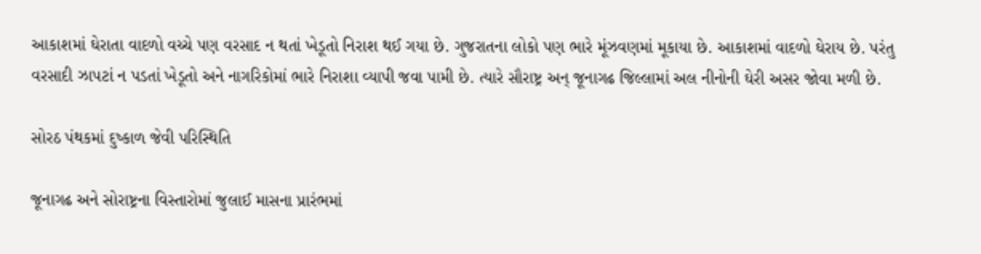આકાશમાં ઘેરાતા વાદળો વચ્ચે પણ વરસાદ ન થતાં ખેડૂતો નિરાશ થઈ ગયા છે. ગુજરાતના લોકો પણ ભારે મૂંઝવણમાં મૂકાયા છે. આકાશમાં વાદળો ઘેરાય છે. પરંતુ વરસાદી ઝાપટાં ન પડતાં ખેડૂતો અને નાગરિકોમાં ભારે નિરાશા વ્યાપી જવા પામી છે. ત્યારે સૌરાષ્ટ્ર અન્ જૂનાગઢ જિલ્લામાં અલ નીનોની ઘેરી અસર જોવા મળી છે.

સોરઠ પંથકમાં દુષ્કાળ જેવી પરિસ્થિતિ

જૂનાગઢ અને સોરાષ્ટ્રના વિસ્તારોમાં જુલાઈ માસના પ્રારંભમાં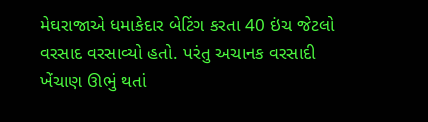મેઘરાજાએ ધમાકેદાર બેટિંગ કરતા 40 ઇંચ જેટલો વરસાદ વરસાવ્યો હતો. પરંતુ અચાનક વરસાદી ખેંચાણ ઊભું થતાં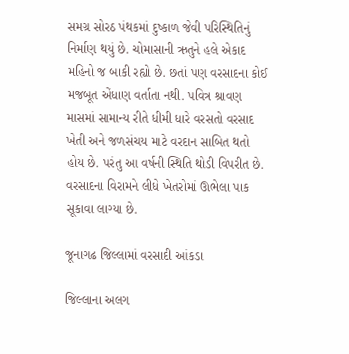સમગ્ર સોરઠ પંથકમાં દુષ્કાળ જેવી પરિસ્થિતિનું નિર્માણ થયું છે. ચોમાસાની ઋતુને હલે એકાદ મહિનો જ બાકી રહ્યો છે. છતાં પણ વરસાદના કોઈ મજબૂત એંધાણ વર્તાતા નથી. પવિત્ર શ્રાવણ માસમાં સામાન્ય રીતે ધીમી ધારે વરસતો વરસાદ ખેતી અને જળસંચય માટે વરદાન સાબિત થતો હોય છે. પરંતુ આ વર્ષની સ્થિતિ થોડી વિપરીત છે. વરસાદના વિરામને લીધે ખેતરોમાં ઊભેલા પાક સૂકાવા લાગ્યા છે.

જૂનાગઢ જિલ્લામાં વરસાદી આંકડા

જિલ્લાના અલગ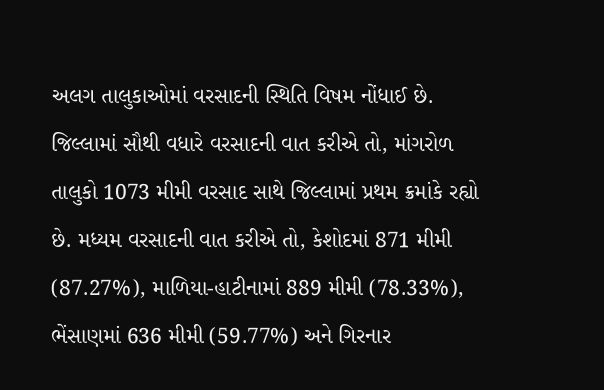અલગ તાલુકાઓમાં વરસાદની સ્થિતિ વિષમ નોંધાઈ છે. જિલ્લામાં સૌથી વધારે વરસાદની વાત કરીએ તો, માંગરોળ તાલુકો 1073 મીમી વરસાદ સાથે જિલ્લામાં પ્રથમ ક્રમાંકે રહ્યો છે. મધ્યમ વરસાદની વાત કરીએ તો, કેશોદમાં 871 મીમી (87.27%), માળિયા-હાટીનામાં 889 મીમી (78.33%), ભેંસાણમાં 636 મીમી (59.77%) અને ગિરનાર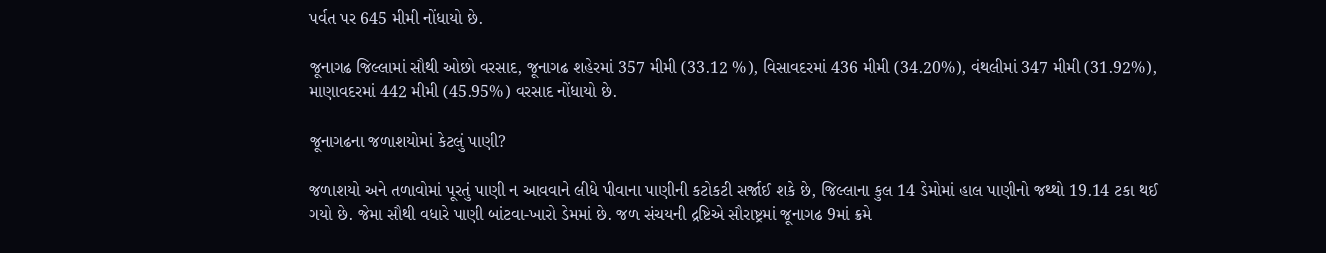પર્વત પર 645 મીમી નોંધાયો છે.

જૂનાગઢ જિલ્લામાં સૌથી ઓછો વરસાદ, જૂનાગઢ શહેરમાં 357 મીમી (33.12 %), વિસાવદરમાં 436 મીમી (34.20%), વંથલીમાં 347 મીમી (31.92%), માણાવદરમાં 442 મીમી (45.95%) વરસાદ નોંધાયો છે.

જૂનાગઢના જળાશયોમાં કેટલું પાણી?

જળાશયો અને તળાવોમાં પૂરતું પાણી ન આવવાને લીધે પીવાના પાણીની કટોકટી સર્જાઈ શકે છે, જિલ્લાના કુલ 14 ડેમોમાં હાલ પાણીનો જથ્થો 19.14 ટકા થઈ ગયો છે. જેમા સૌથી વધારે પાણી બાંટવા-ખારો ડેમમાં છે. જળ સંચયની દ્રષ્ટિએ સૌરાષ્ટ્રમાં જૂનાગઢ 9માં ક્રમે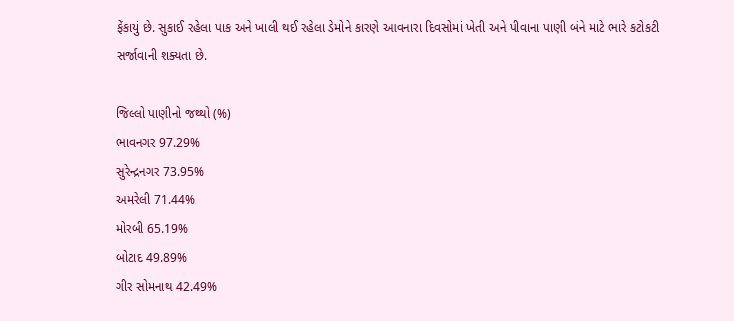ફેંકાયું છે. સુકાઈ રહેલા પાક અને ખાલી થઈ રહેલા ડેમોને કારણે આવનારા દિવસોમાં ખેતી અને પીવાના પાણી બંને માટે ભારે કટોકટી સર્જાવાની શક્યતા છે.

જિલ્લો પાણીનો જથ્થો (%)
ભાવનગર 97.29%
સુરેન્દ્રનગર 73.95%
અમરેલી 71.44%
મોરબી 65.19%
બોટાદ 49.89%
ગીર સોમનાથ 42.49%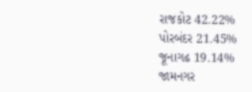રાજકોટ 42.22%
પોરબંદર 21.45%
જૂનાગઢ 19.14%
જામનગર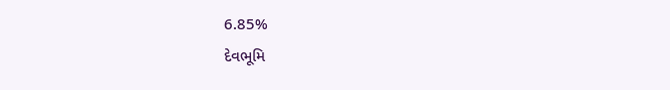6.85%
દેવભૂમિ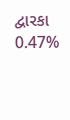દ્વારકા 0.47%